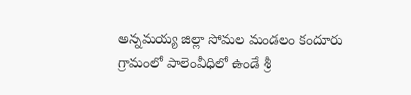అన్నమయ్య జిల్లా సోమల మండలం కందూరు గ్రామంలో పాలెంవీధిలో ఉండే శ్రీ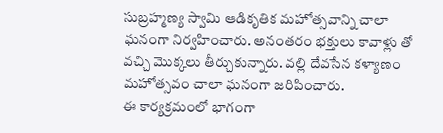సుబ్రహ్మణ్య స్వామి ఆడికృతిక మహోత్సవాన్ని చాలా ఘనంగా నిర్వహించారు. అనంతరం భక్తులు కావాళ్లు తో వచ్చి మొక్కలు తీర్చుకున్నారు. వల్లి దేవసేన కళ్యాణం మహోత్సవం చాలా ఘనంగా జరిపించారు.
ఈ కార్యక్రమంలో భాగంగా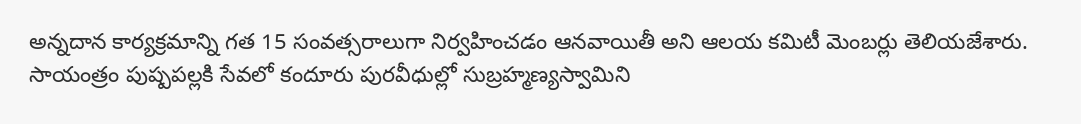అన్నదాన కార్యక్రమాన్ని గత 15 సంవత్సరాలుగా నిర్వహించడం ఆనవాయితీ అని ఆలయ కమిటీ మెంబర్లు తెలియజేశారు. సాయంత్రం పుష్పపల్లకి సేవలో కందూరు పురవీధుల్లో సుబ్రహ్మణ్యస్వామిని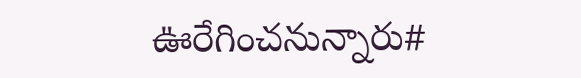ఊరేగించనున్నారు#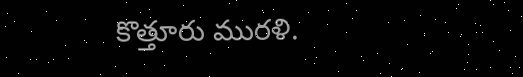కొత్తూరు మురళి.